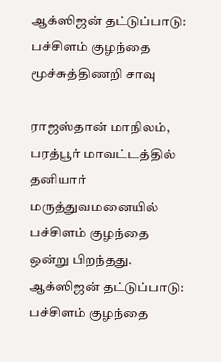ஆக்ஸிஜன் தட்டுப்பாடு: பச்சிளம் குழந்தை மூச்சுத்திணறி சாவு

ராஜஸ்தான் மாநிலம், பரத்பூர் மாவட்டத்தில் தனியார் மருத்துவமனையில் பச்சிளம் குழந்தை ஒன்று பிறந்தது.
ஆக்ஸிஜன் தட்டுப்பாடு: பச்சிளம் குழந்தை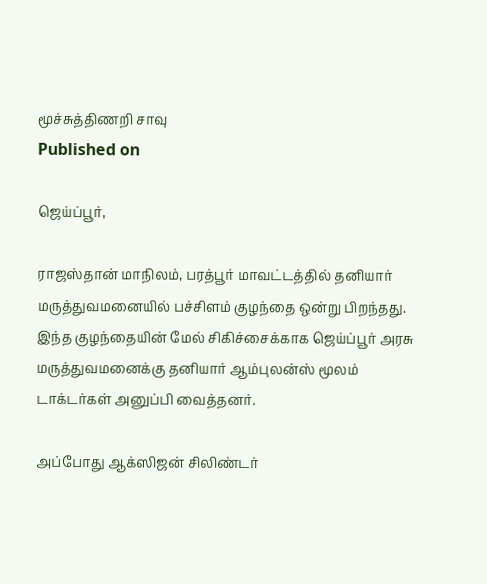மூச்சுத்திணறி சாவு
Published on

ஜெய்ப்பூர்,

ராஜஸ்தான் மாநிலம், பரத்பூர் மாவட்டத்தில் தனியார் மருத்துவமனையில் பச்சிளம் குழந்தை ஒன்று பிறந்தது. இந்த குழந்தையின் மேல் சிகிச்சைக்காக ஜெய்ப்பூர் அரசு மருத்துவமனைக்கு தனியார் ஆம்புலன்ஸ் மூலம் டாக்டர்கள் அனுப்பி வைத்தனர்.

அப்போது ஆக்ஸிஜன் சிலிண்டர்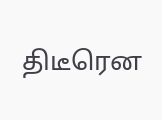திடீரென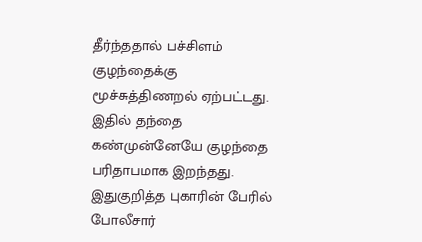தீர்ந்ததால் பச்சிளம் குழந்தைக்கு மூச்சுத்திணறல் ஏற்பட்டது. இதில் தந்தை கண்முன்னேயே குழந்தை பரிதாபமாக இறந்தது. இதுகுறித்த புகாரின் பேரில் போலீசார்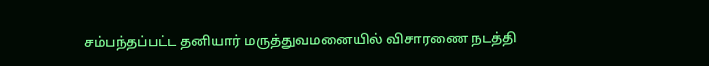சம்பந்தப்பட்ட தனியார் மருத்துவமனையில் விசாரணை நடத்தி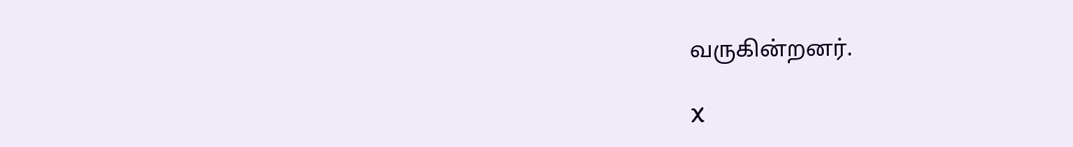வருகின்றனர்.

X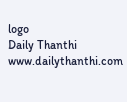logo
Daily Thanthi
www.dailythanthi.com